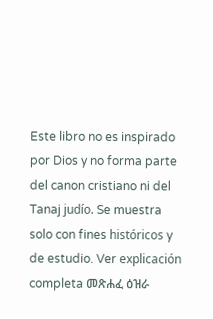Este libro no es inspirado por Dios y no forma parte del canon cristiano ni del Tanaj judío. Se muestra solo con fines históricos y de estudio. Ver explicación completa መጽሐፈ ዕዝራ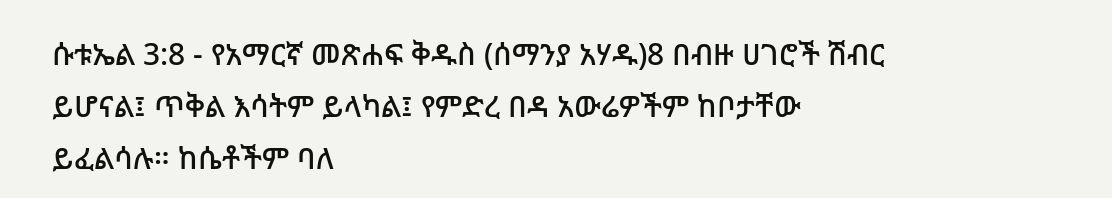ሱቱኤል 3:8 - የአማርኛ መጽሐፍ ቅዱስ (ሰማንያ አሃዱ)8 በብዙ ሀገሮች ሽብር ይሆናል፤ ጥቅል እሳትም ይላካል፤ የምድረ በዳ አውሬዎችም ከቦታቸው ይፈልሳሉ። ከሴቶችም ባለ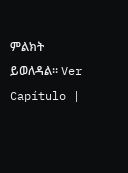ምልክት ይወለዳል። Ver Capítulo |